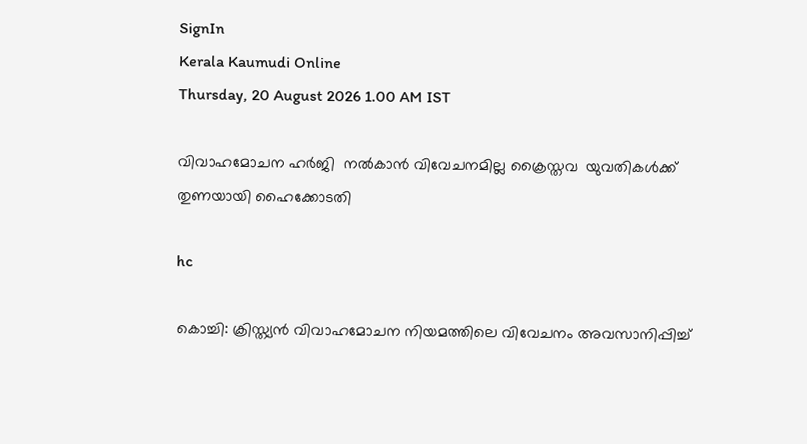SignIn
Kerala Kaumudi Online
Thursday, 20 August 2026 1.00 AM IST

വിവാഹമോചന ഹർജി  നൽകാൻ വിവേചനമില്ല ക്രൈസ്തവ  യുവതികൾക്ക് തുണയായി ഹൈക്കോടതി

hc

കൊച്ചി: ക്രിസ്ത്യൻ വിവാഹമോചന നിയമത്തിലെ വിവേചനം അവസാനിപ്പിച്ച്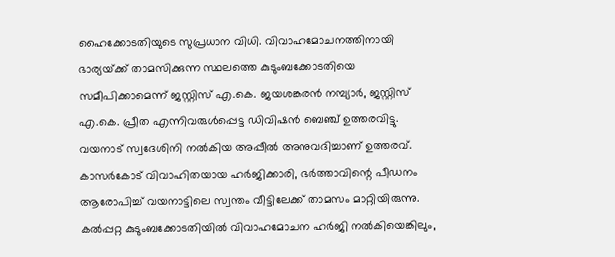ഹൈക്കോടതിയുടെ സുപ്രധാന വിധി. വിവാഹമോചനത്തിനായി ഭാര്യയ്‌ക്ക് താമസിക്കുന്ന സ്ഥലത്തെ കുടുംബക്കോടതിയെ സമീപിക്കാമെന്ന് ജസ്റ്റിസ് എ.കെ. ജയശങ്കരൻ നമ്പ്യാർ, ജസ്റ്റിസ് എ.കെ. പ്രീത എന്നിവരുൾപ്പെട്ട ഡിവിഷൻ ബെഞ്ച് ഉത്തരവിട്ടു. വയനാട് സ്വദേശിനി നൽകിയ അപ്പീൽ അനുവദിച്ചാണ് ഉത്തരവ്. കാസർകോട് വിവാഹിതയായ ഹർജിക്കാരി, ഭർത്താവിന്റെ പീഡനം ആരോപിച്ച് വയനാട്ടിലെ സ്വന്തം വീട്ടിലേക്ക് താമസം മാറ്റിയിരുന്നു. കൽപ്പറ്റ കുടുംബക്കോടതിയിൽ വിവാഹമോചന ഹർജി നൽകിയെങ്കിലും,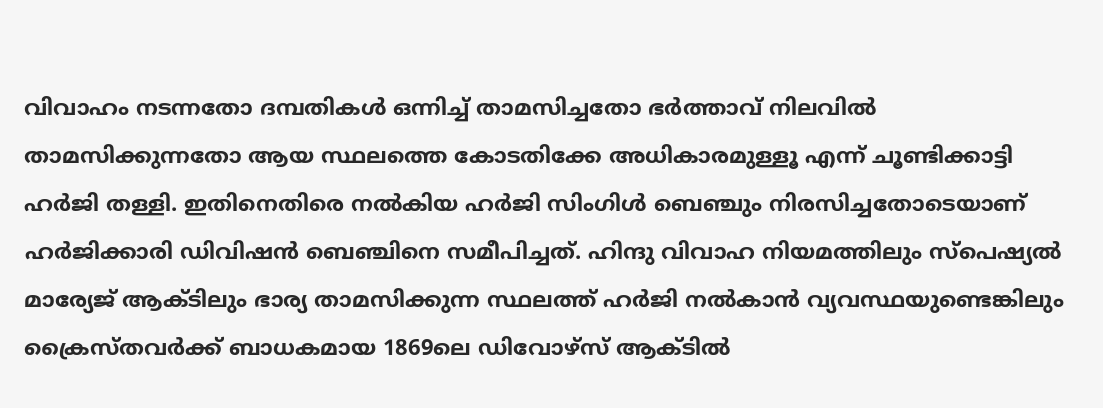വിവാഹം നടന്നതോ ദമ്പതികൾ ഒന്നിച്ച് താമസിച്ചതോ ഭർത്താവ് നിലവിൽ താമസിക്കുന്നതോ ആയ സ്ഥലത്തെ കോടതിക്കേ അധികാരമുള്ളൂ എന്ന് ചൂണ്ടിക്കാട്ടി ഹർജി തള്ളി. ഇതിനെതിരെ നൽകിയ ഹർജി സിംഗിൾ ബെഞ്ചും നിരസിച്ചതോടെയാണ് ഹർജിക്കാരി ഡിവിഷൻ ബെഞ്ചിനെ സമീപിച്ചത്. ഹിന്ദു വിവാഹ നിയമത്തിലും സ്പെഷ്യൽ മാര്യേജ് ആക്ടിലും ഭാര്യ താമസിക്കുന്ന സ്ഥലത്ത് ഹർജി നൽകാൻ വ്യവസ്ഥയുണ്ടെങ്കിലും ക്രൈസ്തവർക്ക് ബാധകമായ 1869ലെ ഡിവോഴ്സ് ആക്ടിൽ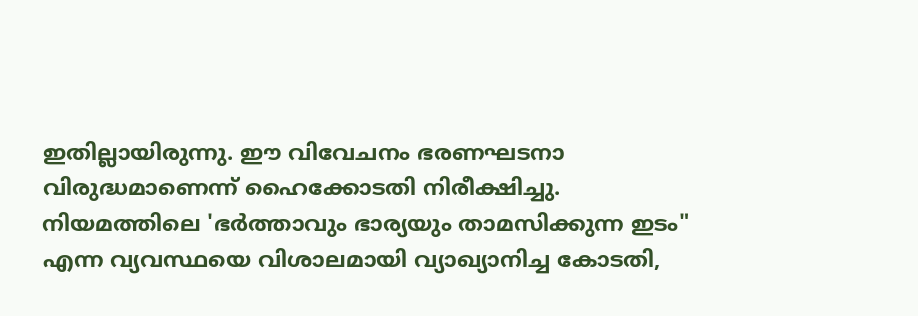ഇതില്ലായിരുന്നു. ഈ വിവേചനം ഭരണഘടനാ വിരുദ്ധമാണെന്ന് ഹൈക്കോടതി നിരീക്ഷിച്ചു. നിയമത്തിലെ 'ഭർത്താവും ഭാര്യയും താമസിക്കുന്ന ഇടം" എന്ന വ്യവസ്ഥയെ വിശാലമായി വ്യാഖ്യാനിച്ച കോടതി,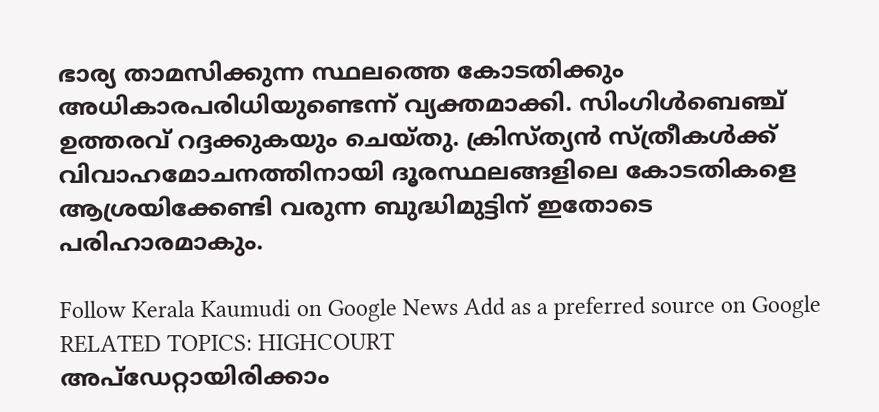ഭാര്യ താമസിക്കുന്ന സ്ഥലത്തെ കോടതിക്കും അധികാരപരിധിയുണ്ടെന്ന് വ്യക്തമാക്കി. സിംഗിൾബെഞ്ച് ഉത്തരവ് റദ്ദക്കുകയും ചെയ്തു. ക്രിസ്ത്യൻ സ്ത്രീകൾക്ക് വിവാഹമോചനത്തിനായി ദൂരസ്ഥലങ്ങളിലെ കോടതികളെ ആശ്രയിക്കേണ്ടി വരുന്ന ബുദ്ധിമുട്ടിന് ഇതോടെ പരിഹാരമാകും.

Follow Kerala Kaumudi on Google News Add as a preferred source on Google
RELATED TOPICS: HIGHCOURT
അപ്ഡേറ്റായിരിക്കാം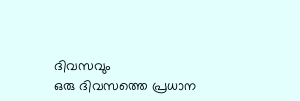ദിവസവും
ഒരു ദിവസത്തെ പ്രധാന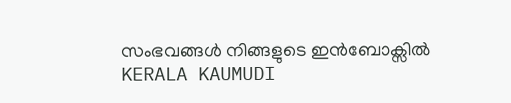സംഭവങ്ങൾ നിങ്ങളുടെ ഇൻബോക്സിൽ
KERALA KAUMUDI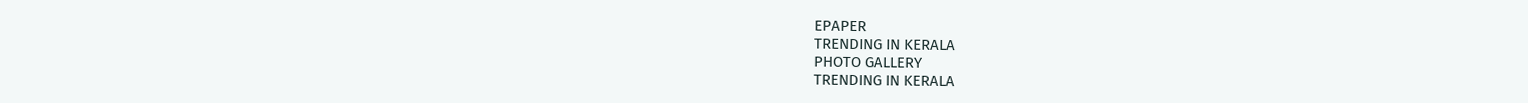EPAPER
TRENDING IN KERALA
PHOTO GALLERY
TRENDING IN KERALA